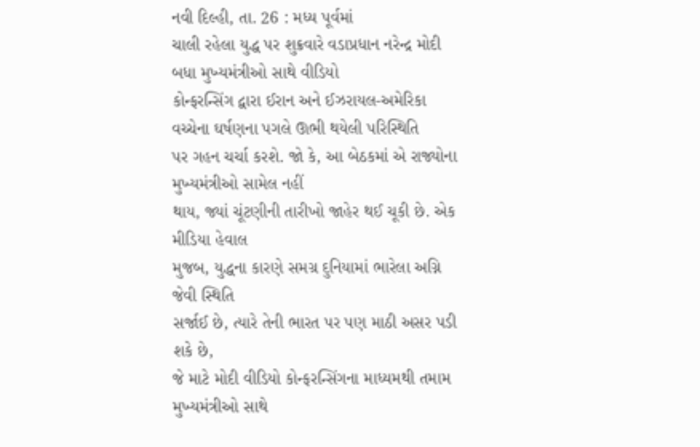નવી દિલ્હી, તા. 26 : મધ્ય પૂર્વમાં
ચાલી રહેલા યુદ્ધ પર શુક્રવારે વડાપ્રધાન નરેન્દ્ર મોદી બધા મુખ્યમંત્રીઓ સાથે વીડિયો
કોન્ફરન્સિંગ દ્વારા ઈરાન અને ઈઝરાયલ-અમેરિકા વચ્ચેના ઘર્ષણના પગલે ઊભી થયેલી પરિસ્થિતિ
પર ગહન ચર્ચા કરશે. જો કે, આ બેઠકમાં એ રાજ્યોના મુખ્યમંત્રીઓ સામેલ નહીં
થાય, જ્યાં ચૂંટણીની તારીખો જાહેર થઈ ચૂકી છે. એક મીડિયા હેવાલ
મુજબ, યુદ્ધના કારણે સમગ્ર દુનિયામાં ભારેલા અગ્નિ જેવી સ્થિતિ
સર્જાઈ છે, ત્યારે તેની ભારત પર પણ માઠી અસર પડી શકે છે,
જે માટે મોદી વીડિયો કોન્ફરન્સિંગના માધ્યમથી તમામ મુખ્યમંત્રીઓ સાથે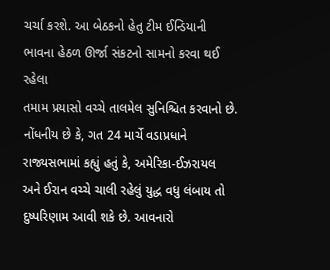ચર્ચા કરશે. આ બેઠકનો હેતુ ટીમ ઈન્ડિયાની ભાવના હેઠળ ઊર્જા સંકટનો સામનો કરવા થઈ રહેલા
તમામ પ્રયાસો વચ્ચે તાલમેલ સુનિશ્ચિત કરવાનો છે. નોંધનીય છે કે, ગત 24 માર્ચે વડાપ્રધાને
રાજ્યસભામાં કહ્યું હતું કે, અમેરિકા-ઈઝરાયલ
અને ઈરાન વચ્ચે ચાલી રહેલું યુદ્ધ વધુ લંબાય તો દુષ્પરિણામ આવી શકે છે. આવનારો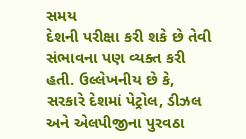સમય
દેશની પરીક્ષા કરી શકે છે તેવી સંભાવના પણ વ્યક્ત કરી હતી. ઉલ્લેખનીય છે કે,
સરકારે દેશમાં પેટ્રોલ, ડીઝલ અને એલપીજીના પુરવઠા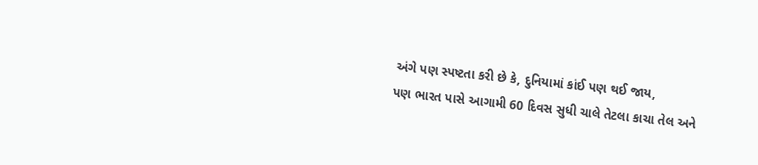અંગે પણ સ્પષ્ટતા કરી છે કે, દુનિયામાં કાંઈ પણ થઈ જાય,
પણ ભારત પાસે આગામી 60 દિવસ સુધી ચાલે તેટલા કાચા તેલ અને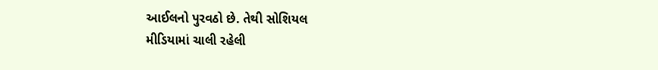આઈલનો પુરવઠો છે. તેથી સોશિયલ
મીડિયામાં ચાલી રહેલી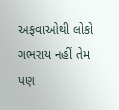અફવાઓથી લોકો ગભરાય નહીં તેમ પણ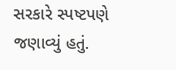સરકારે સ્પષ્ટપણે જણાવ્યું હતું.